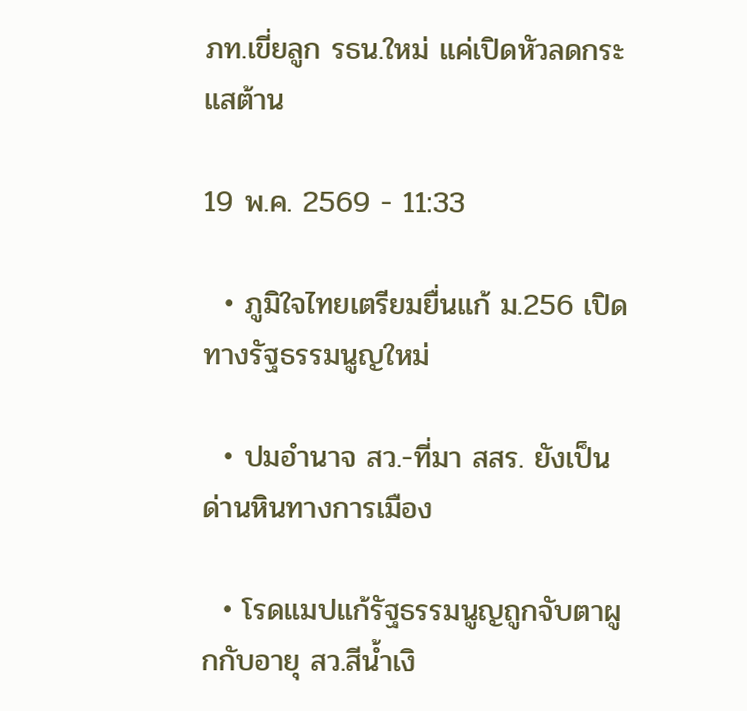ภท.เขี่ยลูก รธน.ใหม่ แค่เปิดหัวลดกระแสต้าน

19 พ.ค. 2569 - 11:33

  • ภูมิใจไทยเตรียมยื่นแก้ ม.256 เปิดทางรัฐธรรมนูญใหม่

  • ปมอำนาจ สว.-ที่มา สสร. ยังเป็นด่านหินทางการเมือง

  • โรดแมปแก้รัฐธรรมนูญถูกจับตาผูกกับอายุ สว.สีน้ำเงิ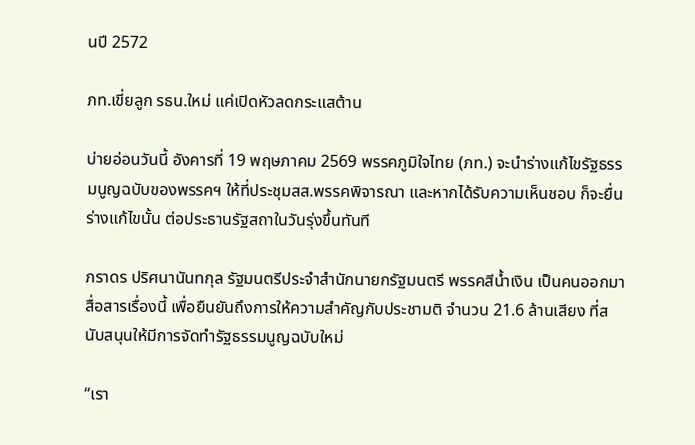นปี 2572

ภท.เขี่ยลูก รธน.ใหม่ แค่เปิดหัวลดกระแสต้าน

บ่ายอ่อนวันนี้ อังคารที่ 19 พฤษภาคม 2569 พรรคภูมิใจไทย (ภท.) จะนำร่างแก้ไขรัฐธรรมนูญฉบับของพรรคฯ ให้ที่ประชุมสส.พรรคพิจารณา และหากได้รับความเห็นชอบ ก็จะยื่นร่างแก้ไขนั้น ต่อประธานรัฐสถาในวันรุ่งขึ้นทันที

ภราดร ปริศนานันทกุล รัฐมนตรีประจำสำนักนายกรัฐมนตรี พรรคสีน้ำเงิน เป็นคนออกมาสื่อสารเรื่องนี้ เพื่อยืนยันถึงการให้ความสำคัญกับประชามติ จำนวน 21.6 ล้านเสียง ที่สนับสนุนให้มีการจัดทำรัฐธรรมนูญฉบับใหม่

“เรา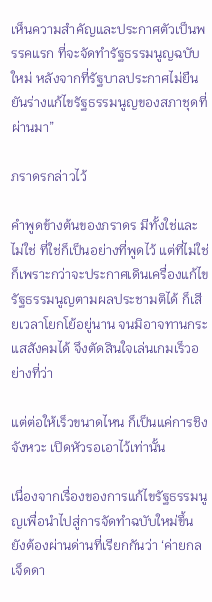เห็นความสำคัญและประกาศตัวเป็นพรรคแรก ที่จะจัดทำรัฐธรรมนูญฉบับใหม่ หลังจากที่รัฐบาลประกาศไม่ยืนยันร่างแก้ไขรัฐธรรมนูญของสภาชุดที่ผ่านมา”

ภราดรกล่าวไว้

คำพูดข้างต้นของภราดร มีทั้งใช่และไม่ใช่ ที่ใช่ก็เป็นอย่างที่พูดไว้ แต่ที่ไม่ใช่ก็เพราะกว่าจะประกาศเดินเครื่องแก้ไขรัฐธรรมนูญตามผลประชามติได้ ก็เสียเวลาโยกโย้อยู่นาน จนมิอาจทานกระแสสังคมได้ จึงตัดสินใจเล่นเกมเร็วอย่างที่ว่า

แต่ต่อให้เร็วขนาดไหน ก็เป็นแค่การชิงจังหวะ เปิดหัวรอเอาไว้เท่านั้น

เนื่องจากเรื่องของการแก้ไขรัฐธรรมนูญเพื่อนำไปสู่การจัดทำฉบับใหม่ขึ้น ยังต้องผ่านด่านที่เรียกกันว่า ‘ค่ายกลเจ็ดดา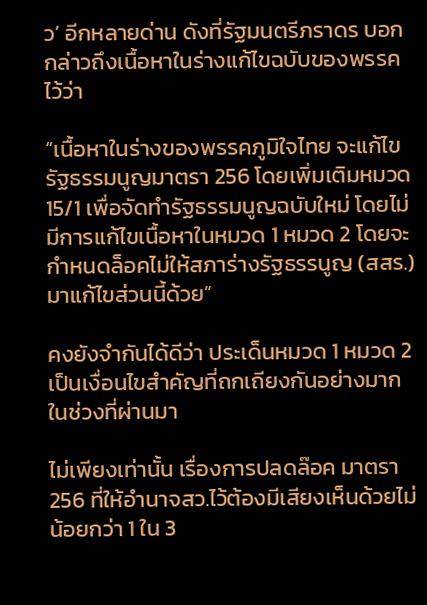ว’ อีกหลายด่าน ดังที่รัฐมนตรีภราดร บอกกล่าวถึงเนื้อหาในร่างแก้ไขฉบับของพรรคไว้ว่า

“เนื้อหาในร่างของพรรคภูมิใจไทย จะแก้ไขรัฐธรรมนูญมาตรา 256 โดยเพิ่มเติมหมวด 15/1 เพื่อจัดทำรัฐธรรมนูญฉบับใหม่ โดยไม่มีการแก้ไขเนื้อหาในหมวด 1 หมวด 2 โดยจะกำหนดล็อคไม่ให้สภาร่างรัฐธรรนูญ (สสร.) มาแก้ไขส่วนนี้ด้วย”

คงยังจำกันได้ดีว่า ประเด็นหมวด 1 หมวด 2 เป็นเงื่อนไขสำคัญที่ถกเถียงกันอย่างมากในช่วงที่ผ่านมา

ไม่เพียงเท่านั้น เรื่องการปลดล๊อค มาตรา 256 ที่ให้อำนาจสว.ไว้ต้องมีเสียงเห็นด้วยไม่น้อยกว่า 1 ใน 3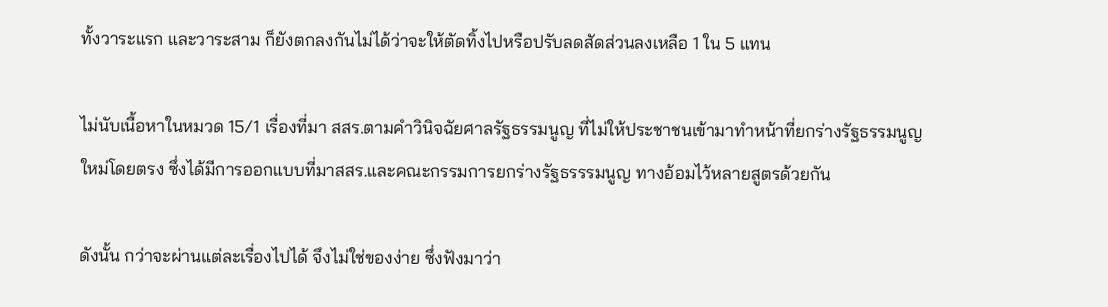ทั้งวาระแรก และวาระสาม ก็ยังตกลงกันไม่ได้ว่าจะให้ตัดทิ้งไปหรือปรับลดสัดส่วนลงเหลือ 1 ใน 5 แทน

ไม่นับเนื้อหาในหมวด 15/1 เรื่องที่มา สสร.ตามคำวินิจฉัยศาลรัฐธรรมนูญ ที่ไม่ให้ประชาชนเข้ามาทำหน้าที่ยกร่างรัฐธรรมนูญใหม่โดยตรง ซึ่งได้มีการออกแบบที่มาสสร.และคณะกรรมการยกร่างรัฐธรรรมนูญ ทางอ้อมไว้หลายสูตรด้วยกัน

ดังนั้น กว่าจะผ่านแต่ละเรื่องไปได้ จึงไม่ใช่ของง่าย ซึ่งฟังมาว่า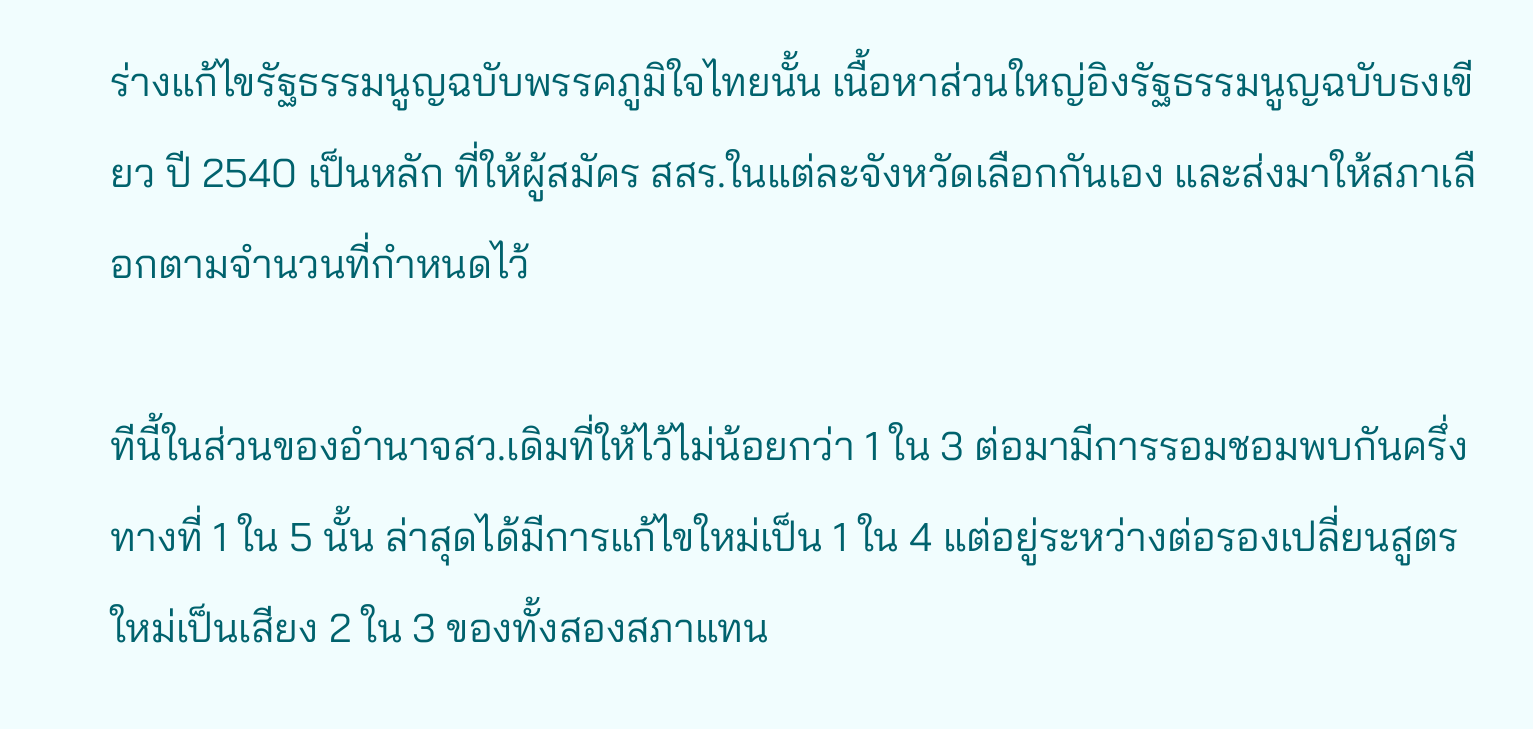ร่างแก้ไขรัฐธรรมนูญฉบับพรรคภูมิใจไทยนั้น เนื้อหาส่วนใหญ่อิงรัฐธรรมนูญฉบับธงเขียว ปี 2540 เป็นหลัก ที่ให้ผู้สมัคร สสร.ในแต่ละจังหวัดเลือกกันเอง และส่งมาให้สภาเลือกตามจำนวนที่กำหนดไว้

ทีนี้ในส่วนของอำนาจสว.เดิมที่ให้ไว้ไม่น้อยกว่า 1 ใน 3 ต่อมามีการรอมชอมพบกันครึ่งทางที่ 1 ใน 5 นั้น ล่าสุดได้มีการแก้ไขใหม่เป็น 1 ใน 4 แต่อยู่ระหว่างต่อรองเปลี่ยนสูตรใหม่เป็นเสียง 2 ใน 3 ของทั้งสองสภาแทน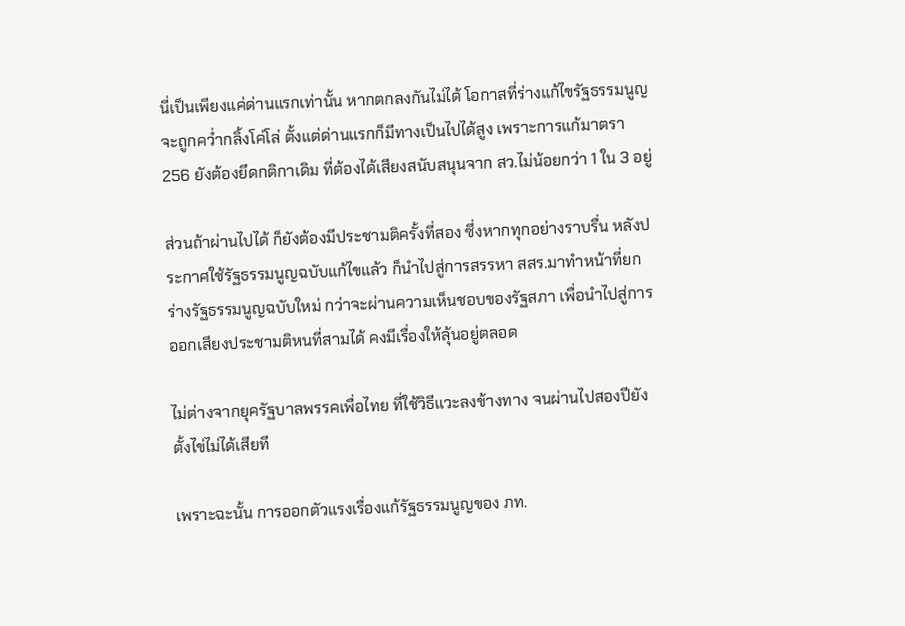นี่เป็นเพียงแค่ด่านแรกเท่านั้น หากตกลงกันไม่ได้ โอกาสที่ร่างแก้ไขรัฐธรรมนูญจะถูกคว่ำกลิ้งโค่โล่ ตั้งแต่ด่านแรกก็มีทางเป็นไปได้สูง เพราะการแก้มาตรา 256 ยังต้องยึดกติกาเดิม ที่ต้องได้เสียงสนับสนุนจาก สว.ไม่น้อยกว่า 1 ใน 3 อยู่

ส่วนถ้าผ่านไปได้ ก็ยังต้องมีประชามติครั้งที่สอง ซึ่งหากทุกอย่างราบรื่น หลังประกาศใช้รัฐธรรมนูญฉบับแก้ไขแล้ว ก็นำไปสู่การสรรหา สสร.มาทำหน้าที่ยกร่างรัฐธรรมนูญฉบับใหม่ กว่าจะผ่านความเห็นชอบของรัฐสภา เพื่อนำไปสู่การออกเสียงประชามติหนที่สามได้ คงมีเรื่องให้ลุ้นอยู่ตลอด

ไม่ต่างจากยุครัฐบาลพรรคเพื่อไทย ที่ใช้วิธีแวะลงข้างทาง จนผ่านไปสองปียังตั้งไข่ไม่ได้เสียที

เพราะฉะนั้น การออกตัวแรงเรื่องแก้รัฐธรรมนูญของ ภท.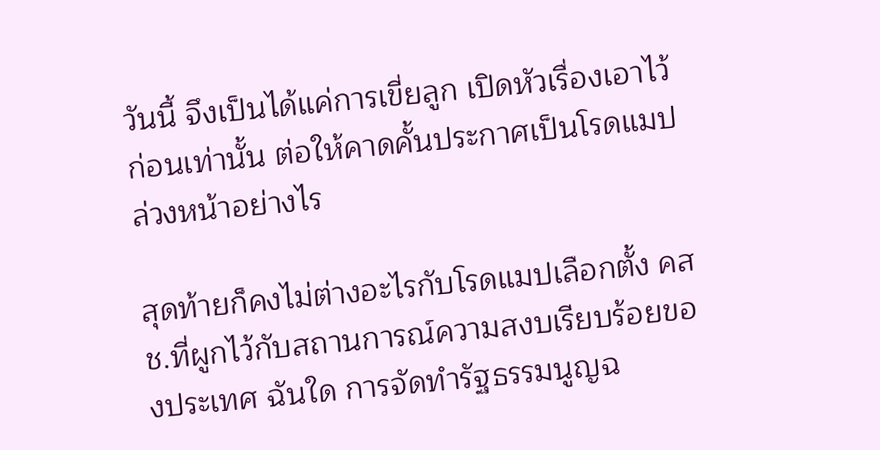วันนี้ จึงเป็นได้แค่การเขี่ยลูก เปิดหัวเรื่องเอาไว้ก่อนเท่านั้น ต่อให้คาดคั้นประกาศเป็นโรดแมปล่วงหน้าอย่างไร

สุดท้ายก็คงไม่ต่างอะไรกับโรดแมปเลือกตั้ง คสช.ที่ผูกไว้กับสถานการณ์ความสงบเรียบร้อยของประเทศ ฉันใด การจัดทำรัฐธรรมนูญฉ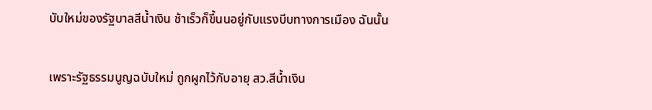บับใหม่ของรัฐบาลสีน้ำเงิน ช้าเร็วก็ขึ้นนอยู่กับแรงบีบทางการเมือง ฉันนั้น

เพราะรัฐธรรมนูญฉบับใหม่ ถูกผูกไว้กับอายุ สว.สีน้ำเงิน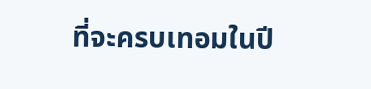ที่จะครบเทอมในปี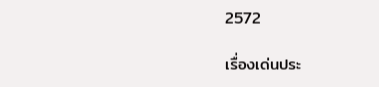2572

เรื่องเด่นประ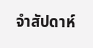จำสัปดาห์